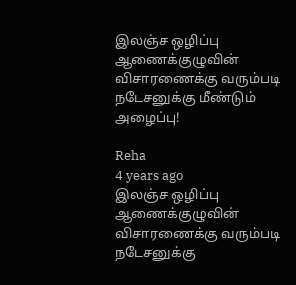இலஞ்ச ஒழிப்பு ஆணைக்குழுவின் விசாரணைக்கு வரும்படி நடேசனுக்கு மீண்டும் அழைப்பு!

Reha
4 years ago
இலஞ்ச ஒழிப்பு ஆணைக்குழுவின் விசாரணைக்கு வரும்படி நடேசனுக்கு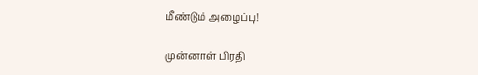மீண்டும் அழைப்பு!

முன்னாள் பிரதி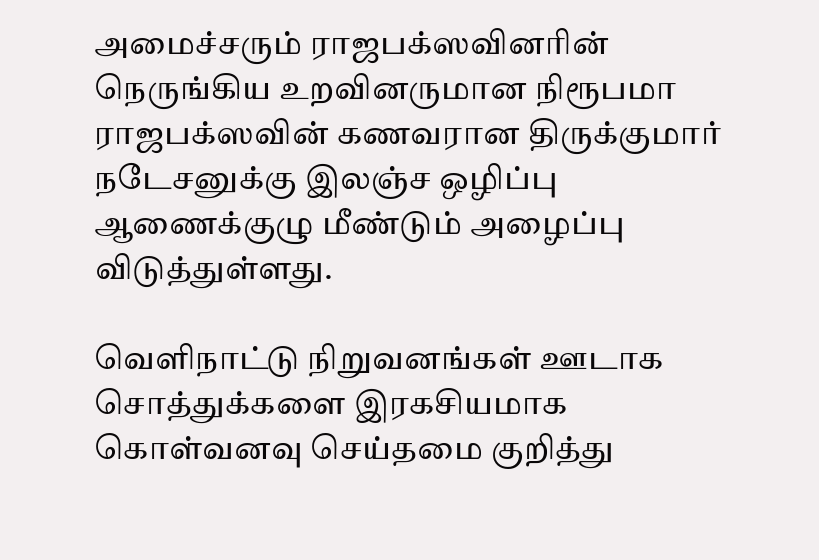அமைச்சரும் ராஜபக்ஸவினரின் நெருங்கிய உறவினருமான நிரூபமா ராஜபக்ஸவின் கணவரான திருக்குமார் நடேசனுக்கு இலஞ்ச ஒழிப்பு ஆணைக்குழு மீண்டும் அழைப்பு விடுத்துள்ளது.

வெளிநாட்டு நிறுவனங்கள் ஊடாக சொத்துக்களை இரகசியமாக கொள்வனவு செய்தமை குறித்து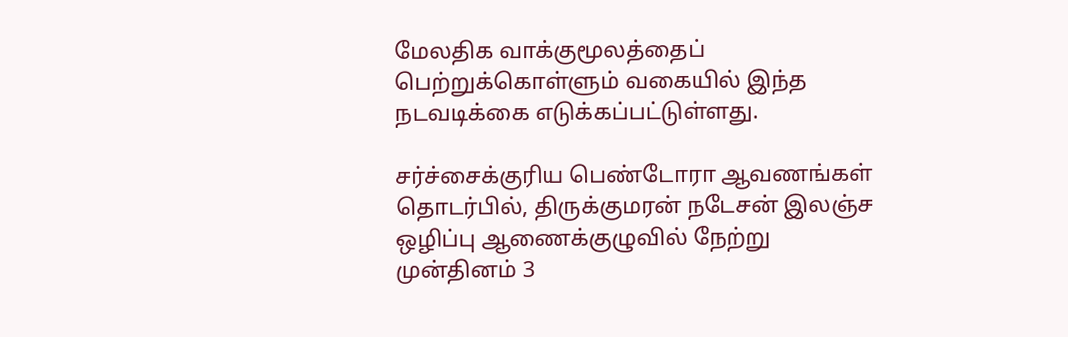மேலதிக வாக்குமூலத்தைப் பெற்றுக்கொள்ளும் வகையில் இந்த நடவடிக்கை எடுக்கப்பட்டுள்ளது.

சர்ச்சைக்குரிய பெண்டோரா ஆவணங்கள் தொடர்பில், திருக்குமரன் நடேசன் இலஞ்ச ஒழிப்பு ஆணைக்குழுவில் நேற்று முன்தினம் 3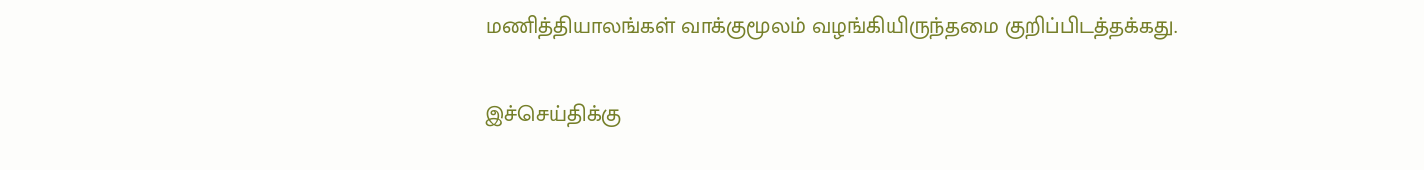மணித்தியாலங்கள் வாக்குமூலம் வழங்கியிருந்தமை குறிப்பிடத்தக்கது.


இச்செய்திக்கு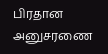பிரதான அனுசரணை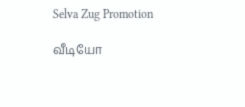Selva Zug Promotion

வீடியோ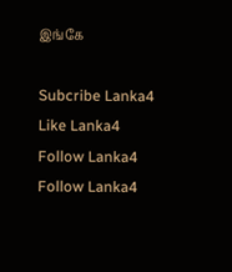இங்கே

Subcribe Lanka4
Like Lanka4
Follow Lanka4
Follow Lanka4